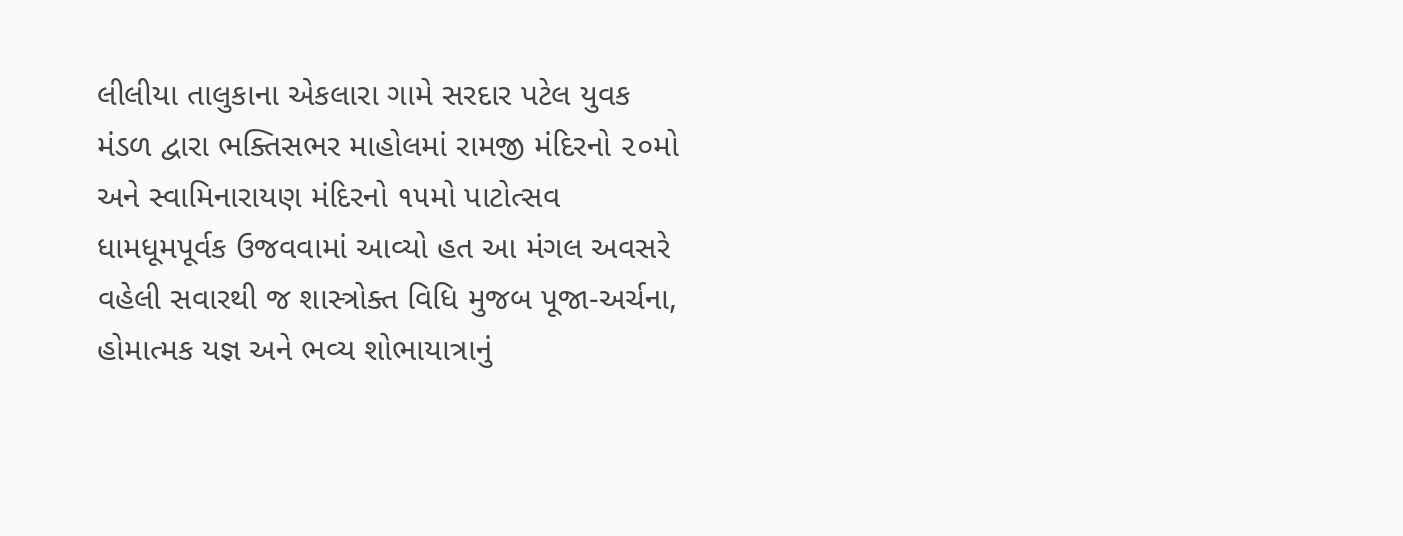લીલીયા તાલુકાના એકલારા ગામે સરદાર પટેલ યુવક મંડળ દ્વારા ભક્તિસભર માહોલમાં રામજી મંદિરનો ૨૦મો અને સ્વામિનારાયણ મંદિરનો ૧૫મો પાટોત્સવ ધામધૂમપૂર્વક ઉજવવામાં આવ્યો હત આ મંગલ અવસરે વહેલી સવારથી જ શાસ્ત્રોક્ત વિધિ મુજબ પૂજા-અર્ચના, હોમાત્મક યજ્ઞ અને ભવ્ય શોભાયાત્રાનું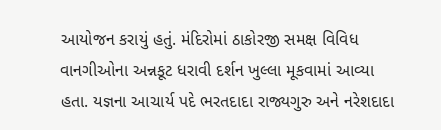આયોજન કરાયું હતું. મંદિરોમાં ઠાકોરજી સમક્ષ વિવિધ વાનગીઓના અન્નકૂટ ધરાવી દર્શન ખુલ્લા મૂકવામાં આવ્યા હતા. યજ્ઞના આચાર્ય પદે ભરતદાદા રાજ્યગુરુ અને નરેશદાદા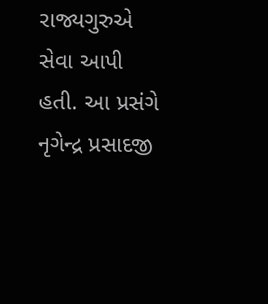રાજ્યગુરુએ સેવા આપી હતી. આ પ્રસંગે નૃગેન્દ્ર પ્રસાદજી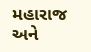મહારાજ અને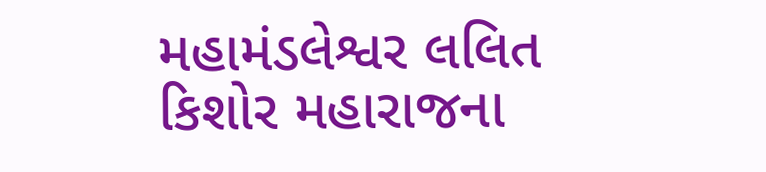મહામંડલેશ્વર લલિત કિશોર મહારાજના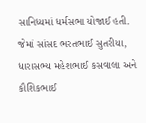સાનિધ્યમાં ધર્મસભા યોજાઈ હતી. જેમાં સાંસદ ભરતભાઈ સુતરીયા, ધારાસભ્ય મહેશભાઈ કસવાલા અને કૌશિકભાઈ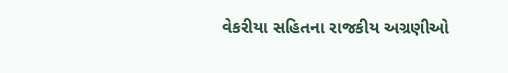વેકરીયા સહિતના રાજકીય અગ્રણીઓ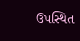ઉપસ્થિત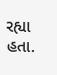રહ્યા હતા.